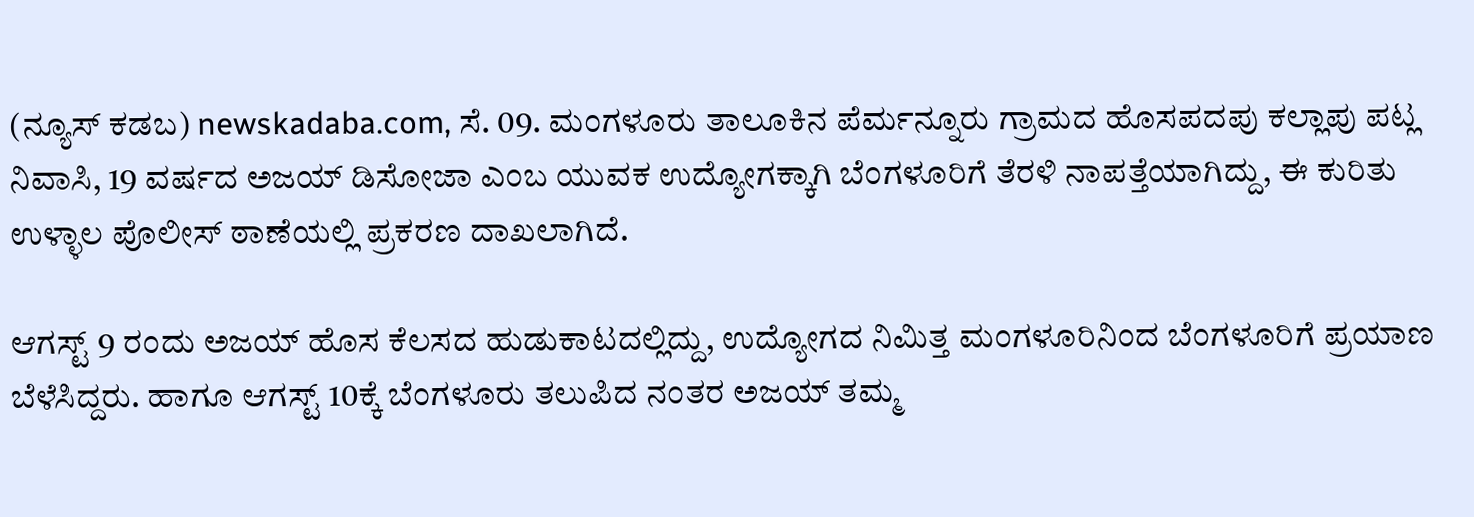(ನ್ಯೂಸ್ ಕಡಬ) newskadaba.com, ಸೆ. 09. ಮಂಗಳೂರು ತಾಲೂಕಿನ ಪೆರ್ಮನ್ನೂರು ಗ್ರಾಮದ ಹೊಸಪದಪು ಕಲ್ಲಾಪು ಪಟ್ಲ ನಿವಾಸಿ, 19 ವರ್ಷದ ಅಜಯ್ ಡಿಸೋಜಾ ಎಂಬ ಯುವಕ ಉದ್ಯೋಗಕ್ಕಾಗಿ ಬೆಂಗಳೂರಿಗೆ ತೆರಳಿ ನಾಪತ್ತೆಯಾಗಿದ್ದು, ಈ ಕುರಿತು ಉಳ್ಳಾಲ ಪೊಲೀಸ್ ಠಾಣೆಯಲ್ಲಿ ಪ್ರಕರಣ ದಾಖಲಾಗಿದೆ.

ಆಗಸ್ಟ್ 9 ರಂದು ಅಜಯ್ ಹೊಸ ಕೆಲಸದ ಹುಡುಕಾಟದಲ್ಲಿದ್ದು, ಉದ್ಯೋಗದ ನಿಮಿತ್ತ ಮಂಗಳೂರಿನಿಂದ ಬೆಂಗಳೂರಿಗೆ ಪ್ರಯಾಣ ಬೆಳೆಸಿದ್ದರು. ಹಾಗೂ ಆಗಸ್ಟ್ 10ಕ್ಕೆ ಬೆಂಗಳೂರು ತಲುಪಿದ ನಂತರ ಅಜಯ್ ತಮ್ಮ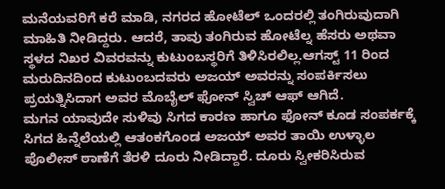ಮನೆಯವರಿಗೆ ಕರೆ ಮಾಡಿ, ನಗರದ ಹೋಟೆಲ್ ಒಂದರಲ್ಲಿ ತಂಗಿರುವುದಾಗಿ ಮಾಹಿತಿ ನೀಡಿದ್ದರು. ಆದರೆ, ತಾವು ತಂಗಿರುವ ಹೋಟೆಲ್ನ ಹೆಸರು ಅಥವಾ ಸ್ಥಳದ ನಿಖರ ವಿವರವನ್ನು ಕುಟುಂಬಸ್ಥರಿಗೆ ತಿಳಿಸಿರಲಿಲ್ಲ.ಆಗಸ್ಟ್ 11 ರಿಂದ ಮರುದಿನದಿಂದ ಕುಟುಂಬದವರು ಅಜಯ್ ಅವರನ್ನು ಸಂಪರ್ಕಿಸಲು ಪ್ರಯತ್ನಿಸಿದಾಗ ಅವರ ಮೊಬೈಲ್ ಫೋನ್ ಸ್ವಿಚ್ ಆಫ್ ಆಗಿದೆ.
ಮಗನ ಯಾವುದೇ ಸುಳಿವು ಸಿಗದ ಕಾರಣ ಹಾಗೂ ಫೋನ್ ಕೂಡ ಸಂಪರ್ಕಕ್ಕೆ ಸಿಗದ ಹಿನ್ನೆಲೆಯಲ್ಲಿ ಆತಂಕಗೊಂಡ ಅಜಯ್ ಅವರ ತಾಯಿ ಉಳ್ಳಾಲ ಪೊಲೀಸ್ ಠಾಣೆಗೆ ತೆರಳಿ ದೂರು ನೀಡಿದ್ದಾರೆ. ದೂರು ಸ್ವೀಕರಿಸಿರುವ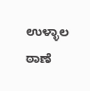ಉಳ್ಳಾಲ ಠಾಣೆ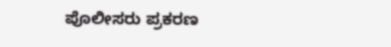ಪೊಲೀಸರು ಪ್ರಕರಣ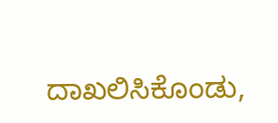ದಾಖಲಿಸಿಕೊಂಡು,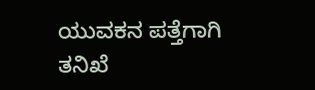ಯುವಕನ ಪತ್ತೆಗಾಗಿ ತನಿಖೆ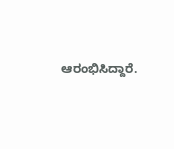ಆರಂಭಿಸಿದ್ದಾರೆ.